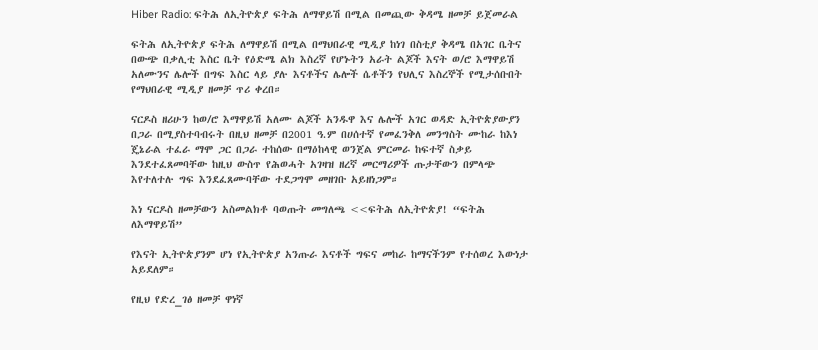Hiber Radio: ፍትሕ ለኢትዮጵያ ፍትሕ ለማዋይሽ በሚል በመጪው ቅዳሜ ዘመቻ ይጀመራል

ፍትሕ ለኢትዮጵያ ፍትሕ ለማዋይሽ በሚል በማህበራዊ ሚዲያ ከነገ በስቲያ ቅዳሜ በአገር ቤትና በውጭ በቃሊቲ እስር ቤት የዕድሜ ልክ እስረኛ የሆኑትን አራት ልጆች እናት ወ/ሮ እማዋይሽ አለሙንና ሌሎች በግፍ እስር ላይ ያሉ እናቶችና ሌሎች ሴቶችን የህሊና እስረኞች የሚታሰቡበት የማህበራዊ ሚዲያ ዘመቻ ጥሪ ቀረበ።

ናርዶስ ዘሪሁን ከወ/ሮ እማዋይሽ አለሙ ልጆች አንዱዋ እና ሌሎች አገር ወዳድ ኢትዮጵያውያን በጋራ በሚያስተባብሩት በዚህ ዘመቻ በ2001 ዓ.ም በሀሰተኛ የመፈንቅለ መንግስት ሙከራ ከእነ ጄኔራል ተፈራ ማሞ ጋር በጋራ ተከሰው በማዕከላዊ ወንጀል ምርመራ ከፍተኛ ስቃይ እንደተፈጸመባቸው ከዚህ ውስጥ የሕወሓት አገዛዝ ዘረኛ መርማሪዎች ጡታቸውን በምላጭ እየተለተሉ ግፍ እንደፈጸሙባቸው ተደጋግሞ መዘገቡ አይዘነጋም።

እነ ናርዶስ ዘመቻውን አስመልክቶ ባወጡት መግለጫ <<ፍትሕ ለኢትዮጵያ! “ፍትሕ ለእማዋይሽ”

የእናት ኢትዮጵያንም ሆነ የኢትዮጵያ አንጡራ እናቶች ግፍና መከራ ከማናችንም የተሰወረ እውነታ አይደለም።

የዚህ የድረ_ገፅ ዘመቻ ዋነኛ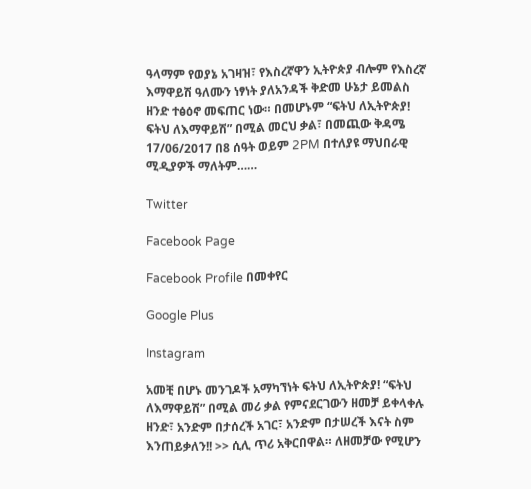ዓላማም የወያኔ አገዛዝ፣ የእስረኛዋን ኢትዮጵያ ብሎም የእስረኛ እማዋይሽ ዓለሙን ነፃነት ያለአንዳች ቅድመ ሁኔታ ይመልስ ዘንድ ተፅዕኖ መፍጠር ነው። በመሆኑም “ፍትህ ለኢትዮጵያ! ፍትህ ለእማዋይሽ” በሚል መርህ ቃል፣ በመጪው ቅዳሜ 17/06/2017 በ8 ሰዓት ወይም 2PM በተለያዩ ማህበራዊ ሚዲያዎች ማለትም……

Twitter

Facebook Page

Facebook Profile በመቀየር

Google Plus

Instagram

አመቺ በሆኑ መንገዶች አማካኘነት ፍትህ ለኢትዮጵያ! “ፍትህ ለእማዋይሽ” በሚል መሪ ቃል የምናደርገውን ዘመቻ ይቀላቀሉ ዘንድ፣ አንድም በታሰረች አገር፣ አንድም በታሠረች እናት ስም እንጠይቃለን!! >> ሲሊ ጥሪ አቅርበዋል። ለዘመቻው የሚሆን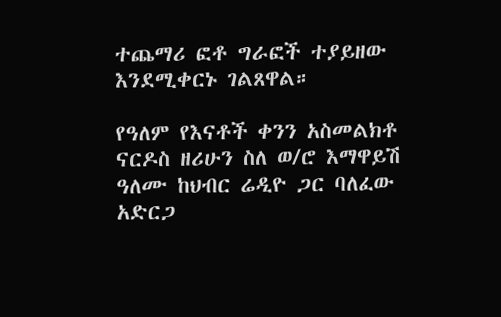ተጨማሪ ፎቶ ግራፎች ተያይዘው እንደሚቀርኑ ገልጸዋል።

የዓለም የእናቶች ቀንን አስመልክቶ ናርዶስ ዘሪሁን ስለ ወ/ሮ እማዋይሽ ዓለሙ ከህብር ሬዲዮ ጋር ባለፈው አድርጋ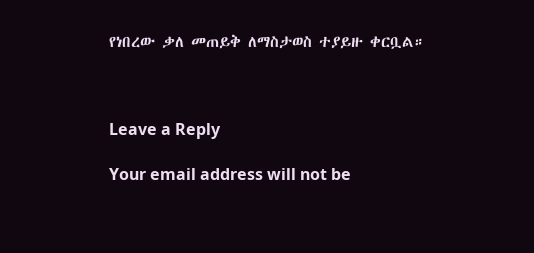የነበረው ቃለ መጠይቅ ለማስታወስ ተያይዙ ቀርቧል።



Leave a Reply

Your email address will not be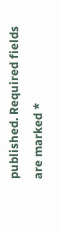published. Required fields are marked *